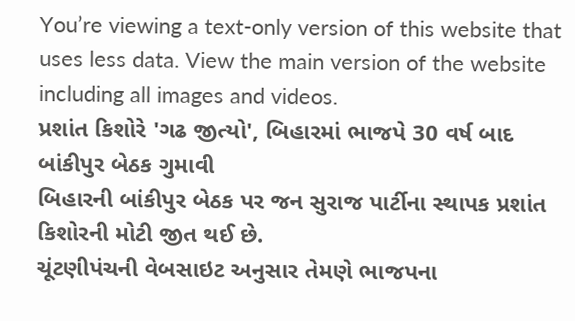You’re viewing a text-only version of this website that uses less data. View the main version of the website including all images and videos.
પ્રશાંત કિશોરે 'ગઢ જીત્યો', બિહારમાં ભાજપે 30 વર્ષ બાદ બાંકીપુર બેઠક ગુમાવી
બિહારની બાંકીપુર બેઠક પર જન સુરાજ પાર્ટીના સ્થાપક પ્રશાંત કિશોરની મોટી જીત થઈ છે.
ચૂંટણીપંચની વેબસાઇટ અનુસાર તેમણે ભાજપના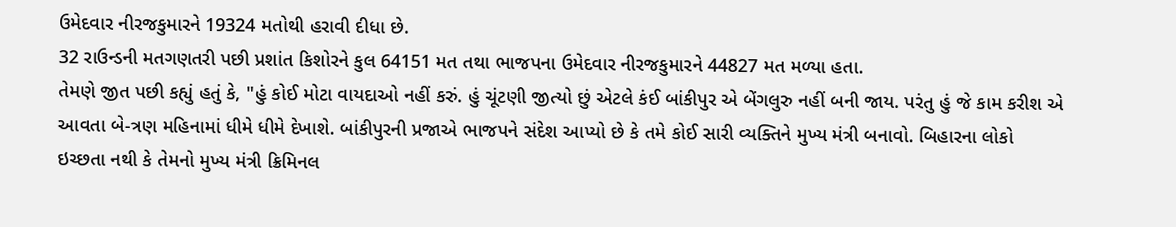ઉમેદવાર નીરજકુમારને 19324 મતોથી હરાવી દીધા છે.
32 રાઉન્ડની મતગણતરી પછી પ્રશાંત કિશોરને કુલ 64151 મત તથા ભાજપના ઉમેદવાર નીરજકુમારને 44827 મત મળ્યા હતા.
તેમણે જીત પછી કહ્યું હતું કે, "હું કોઈ મોટા વાયદાઓ નહીં કરું. હું ચૂંટણી જીત્યો છું એટલે કંઈ બાંકીપુર એ બેંગલુરુ નહીં બની જાય. પરંતુ હું જે કામ કરીશ એ આવતા બે-ત્રણ મહિનામાં ધીમે ધીમે દેખાશે. બાંકીપુરની પ્રજાએ ભાજપને સંદેશ આપ્યો છે કે તમે કોઈ સારી વ્યક્તિને મુખ્ય મંત્રી બનાવો. બિહારના લોકો ઇચ્છતા નથી કે તેમનો મુખ્ય મંત્રી ક્રિમિનલ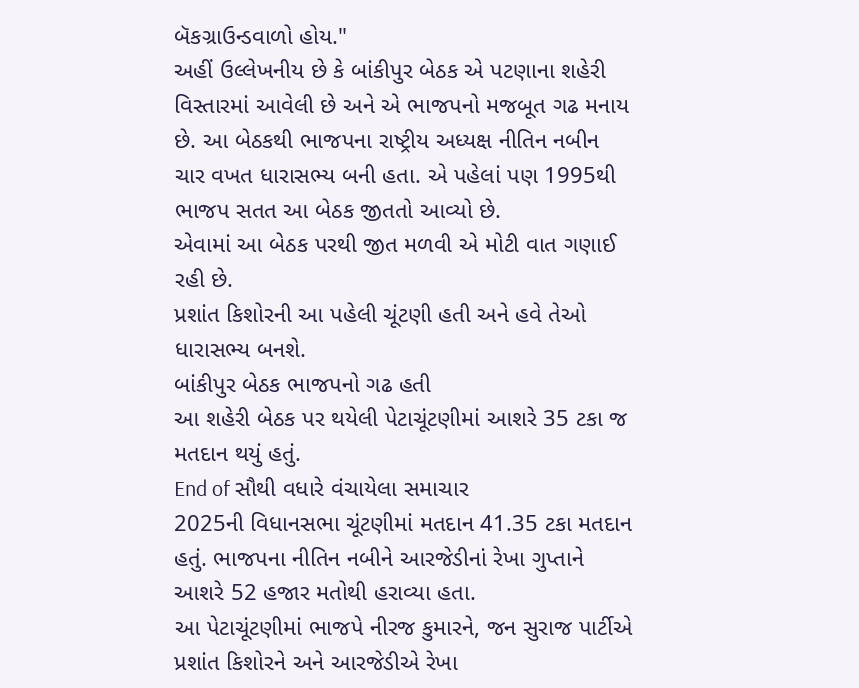બૅકગ્રાઉન્ડવાળો હોય."
અહીં ઉલ્લેખનીય છે કે બાંકીપુર બેઠક એ પટણાના શહેરી વિસ્તારમાં આવેલી છે અને એ ભાજપનો મજબૂત ગઢ મનાય છે. આ બેઠકથી ભાજપના રાષ્ટ્રીય અધ્યક્ષ નીતિન નબીન ચાર વખત ધારાસભ્ય બની હતા. એ પહેલાં પણ 1995થી ભાજપ સતત આ બેઠક જીતતો આવ્યો છે.
એવામાં આ બેઠક પરથી જીત મળવી એ મોટી વાત ગણાઈ રહી છે.
પ્રશાંત કિશોરની આ પહેલી ચૂંટણી હતી અને હવે તેઓ ધારાસભ્ય બનશે.
બાંકીપુર બેઠક ભાજપનો ગઢ હતી
આ શહેરી બેઠક પર થયેલી પેટાચૂંટણીમાં આશરે 35 ટકા જ મતદાન થયું હતું.
End of સૌથી વધારે વંચાયેલા સમાચાર
2025ની વિધાનસભા ચૂંટણીમાં મતદાન 41.35 ટકા મતદાન હતું. ભાજપના નીતિન નબીને આરજેડીનાં રેખા ગુપ્તાને આશરે 52 હજાર મતોથી હરાવ્યા હતા.
આ પેટાચૂંટણીમાં ભાજપે નીરજ કુમારને, જન સુરાજ પાર્ટીએ પ્રશાંત કિશોરને અને આરજેડીએ રેખા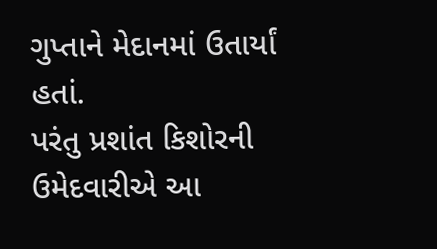ગુપ્તાને મેદાનમાં ઉતાર્યાં હતાં.
પરંતુ પ્રશાંત કિશોરની ઉમેદવારીએ આ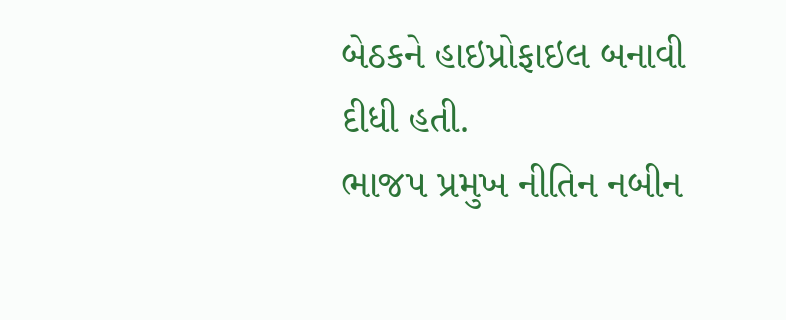બેઠકને હાઇપ્રોફાઇલ બનાવી દીધી હતી.
ભાજપ પ્રમુખ નીતિન નબીન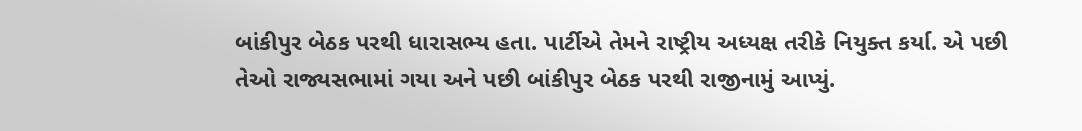બાંકીપુર બેઠક પરથી ધારાસભ્ય હતા. પાર્ટીએ તેમને રાષ્ટ્રીય અધ્યક્ષ તરીકે નિયુક્ત કર્યા. એ પછી તેઓ રાજ્યસભામાં ગયા અને પછી બાંકીપુર બેઠક પરથી રાજીનામું આપ્યું.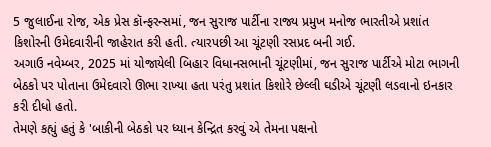5 જુલાઈના રોજ, એક પ્રેસ કૉન્ફરન્સમાં, જન સુરાજ પાર્ટીના રાજ્ય પ્રમુખ મનોજ ભારતીએ પ્રશાંત કિશોરની ઉમેદવારીની જાહેરાત કરી હતી. ત્યારપછી આ ચૂંટણી રસપ્રદ બની ગઈ.
અગાઉ નવેમ્બર, 2025 માં યોજાયેલી બિહાર વિધાનસભાની ચૂંટણીમાં, જન સુરાજ પાર્ટીએ મોટા ભાગની બેઠકો પર પોતાના ઉમેદવારો ઊભા રાખ્યા હતા પરંતુ પ્રશાંત કિશોરે છેલ્લી ઘડીએ ચૂંટણી લડવાનો ઇનકાર કરી દીધો હતો.
તેમણે કહ્યું હતું કે 'બાકીની બેઠકો પર ધ્યાન કેન્દ્રિત કરવું એ તેમના પક્ષનો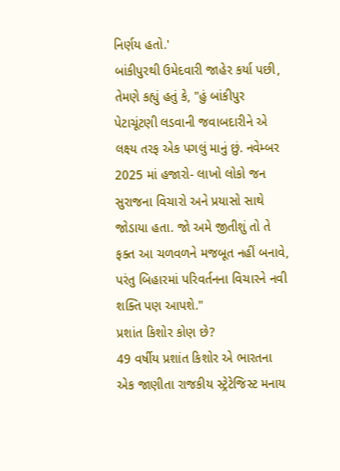નિર્ણય હતો.'
બાંકીપુરથી ઉમેદવારી જાહેર કર્યા પછી, તેમણે કહ્યું હતું કે, "હું બાંકીપુર પેટાચૂંટણી લડવાની જવાબદારીને એ લક્ષ્ય તરફ એક પગલું માનું છું. નવેમ્બર 2025 માં હજારો- લાખો લોકો જન સુરાજના વિચારો અને પ્રયાસો સાથે જોડાયા હતા. જો અમે જીતીશું તો તે ફક્ત આ ચળવળને મજબૂત નહીં બનાવે, પરંતુ બિહારમાં પરિવર્તનના વિચારને નવી શક્તિ પણ આપશે."
પ્રશાંત કિશોર કોણ છે?
49 વર્ષીય પ્રશાંત કિશોર એ ભારતના એક જાણીતા રાજકીય સ્ટ્રેટેજિસ્ટ મનાય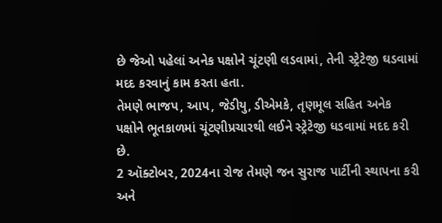છે જેઓ પહેલાં અનેક પક્ષોને ચૂંટણી લડવામાં, તેની સ્ટ્રેટેજી ઘડવામાં મદદ કરવાનું કામ કરતા હતા.
તેમણે ભાજપ, આપ, જેડીયુ, ડીએમકે, તૃણમૂલ સહિત અનેક પક્ષોને ભૂતકાળમાં ચૂંટણીપ્રચારથી લઈને સ્ટ્રેટેજી ધડવામાં મદદ કરી છે.
2 ઑક્ટોબર, 2024ના રોજ તેમણે જન સુરાજ પાર્ટીની સ્થાપના કરી અને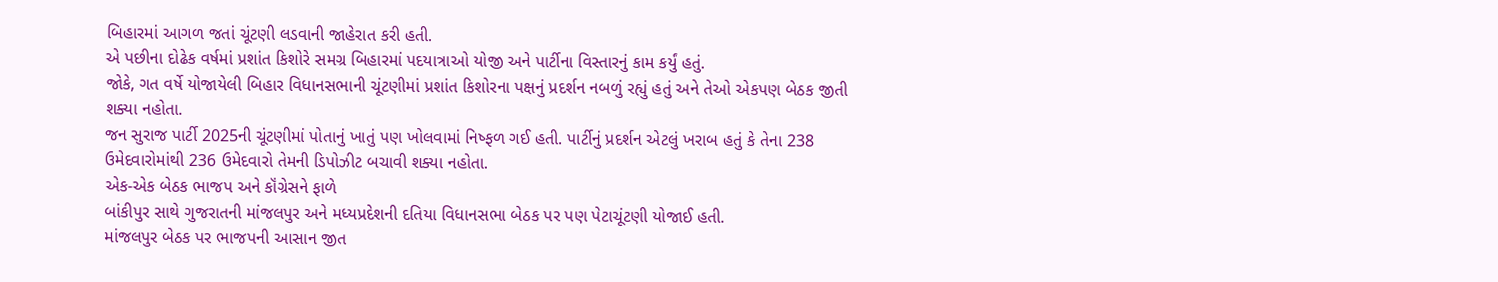બિહારમાં આગળ જતાં ચૂંટણી લડવાની જાહેરાત કરી હતી.
એ પછીના દોઢેક વર્ષમાં પ્રશાંત કિશોરે સમગ્ર બિહારમાં પદયાત્રાઓ યોજી અને પાર્ટીના વિસ્તારનું કામ કર્યું હતું.
જોકે, ગત વર્ષે યોજાયેલી બિહાર વિધાનસભાની ચૂંટણીમાં પ્રશાંત કિશોરના પક્ષનું પ્રદર્શન નબળું રહ્યું હતું અને તેઓ એકપણ બેઠક જીતી શક્યા નહોતા.
જન સુરાજ પાર્ટી 2025ની ચૂંટણીમાં પોતાનું ખાતું પણ ખોલવામાં નિષ્ફળ ગઈ હતી. પાર્ટીનું પ્રદર્શન એટલું ખરાબ હતું કે તેના 238 ઉમેદવારોમાંથી 236 ઉમેદવારો તેમની ડિપોઝીટ બચાવી શક્યા નહોતા.
એક-એક બેઠક ભાજપ અને કૉંગ્રેસને ફાળે
બાંકીપુર સાથે ગુજરાતની માંજલપુર અને મધ્યપ્રદેશની દતિયા વિધાનસભા બેઠક પર પણ પેટાચૂંટણી યોજાઈ હતી.
માંજલપુર બેઠક પર ભાજપની આસાન જીત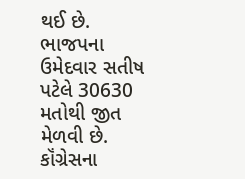થઈ છે.
ભાજપના ઉમેદવાર સતીષ પટેલે 30630 મતોથી જીત મેળવી છે.
કૉંગ્રેસના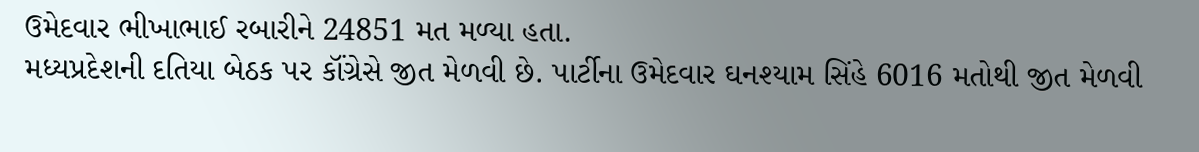ઉમેદવાર ભીખાભાઈ રબારીને 24851 મત મળ્યા હતા.
મધ્યપ્રદેશની દતિયા બેઠક પર કૉંગ્રેસે જીત મેળવી છે. પાર્ટીના ઉમેદવાર ઘનશ્યામ સિંહે 6016 મતોથી જીત મેળવી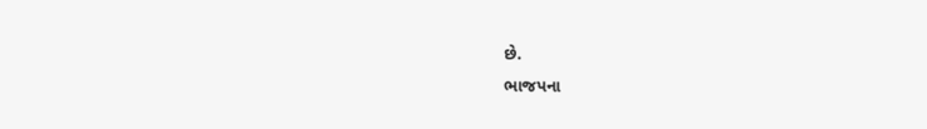છે.
ભાજપના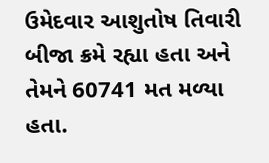ઉમેદવાર આશુતોષ તિવારી બીજા ક્રમે રહ્યા હતા અને તેમને 60741 મત મળ્યા હતા.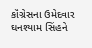કૉંગ્રેસના ઉમેદવાર ઘનશ્યામ સિંહને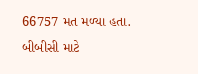66757 મત મળ્યા હતા.
બીબીસી માટે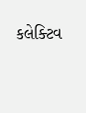કલેક્ટિવ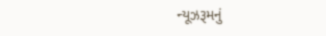ન્યૂઝરૂમનું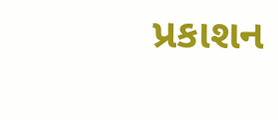પ્રકાશન